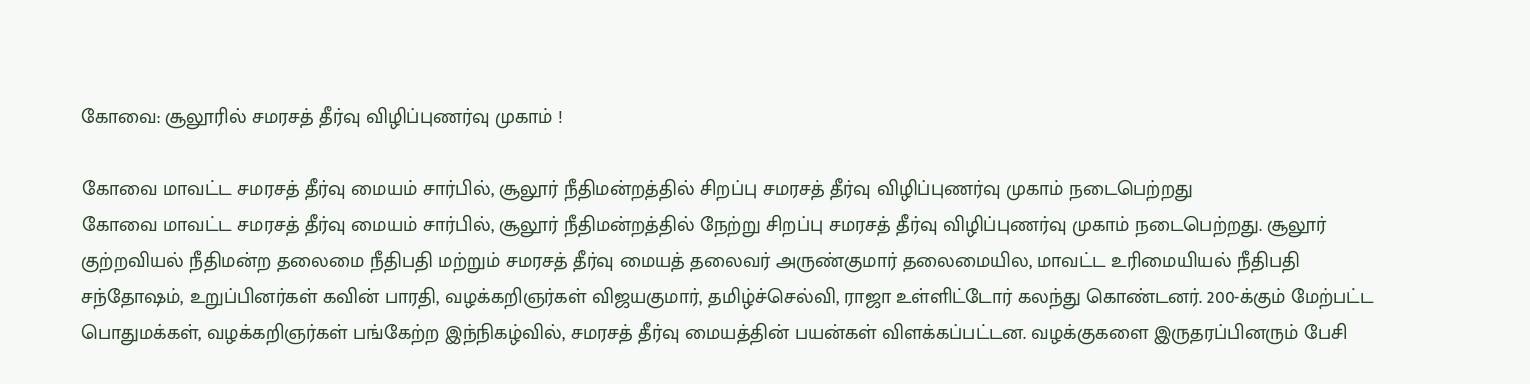கோவை: சூலூரில் சமரசத் தீர்வு விழிப்புணர்வு முகாம் !

கோவை மாவட்ட சமரசத் தீர்வு மையம் சார்பில், சூலூர் நீதிமன்றத்தில் சிறப்பு சமரசத் தீர்வு விழிப்புணர்வு முகாம் நடைபெற்றது
கோவை மாவட்ட சமரசத் தீர்வு மையம் சார்பில், சூலூர் நீதிமன்றத்தில் நேற்று சிறப்பு சமரசத் தீர்வு விழிப்புணர்வு முகாம் நடைபெற்றது. சூலூர் குற்றவியல் நீதிமன்ற தலைமை நீதிபதி மற்றும் சமரசத் தீர்வு மையத் தலைவர் அருண்குமார் தலைமையில, மாவட்ட உரிமையியல் நீதிபதி சந்தோஷம், உறுப்பினர்கள் கவின் பாரதி, வழக்கறிஞர்கள் விஜயகுமார், தமிழ்ச்செல்வி, ராஜா உள்ளிட்டோர் கலந்து கொண்டனர். 200-க்கும் மேற்பட்ட பொதுமக்கள், வழக்கறிஞர்கள் பங்கேற்ற இந்நிகழ்வில், சமரசத் தீர்வு மையத்தின் பயன்கள் விளக்கப்பட்டன. வழக்குகளை இருதரப்பினரும் பேசி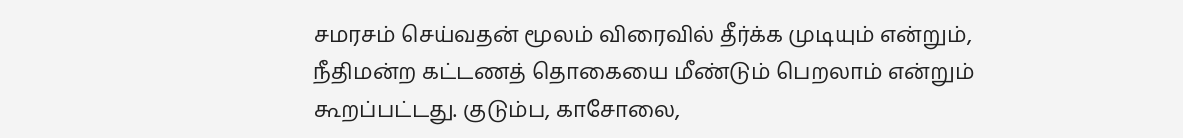சமரசம் செய்வதன் மூலம் விரைவில் தீர்க்க முடியும் என்றும், நீதிமன்ற கட்டணத் தொகையை மீண்டும் பெறலாம் என்றும் கூறப்பட்டது. குடும்ப, காசோலை,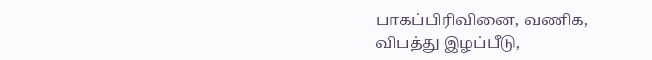பாகப்பிரிவினை, வணிக, விபத்து இழப்பீடு,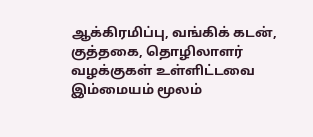ஆக்கிரமிப்பு, வங்கிக் கடன், குத்தகை, தொழிலாளர் வழக்குகள் உள்ளிட்டவை இம்மையம் மூலம்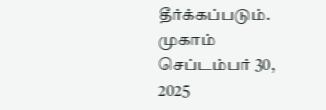தீர்க்கப்படும். முகாம் செப்டம்பர் 30, 2025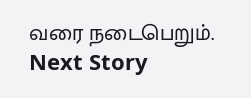வரை நடைபெறும்.
Next Story